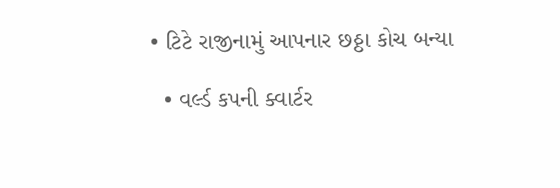• ટિટે રાજીનામું આપનાર છઠ્ઠા કોચ બન્યા

  • વર્લ્ડ કપની ક્વાર્ટર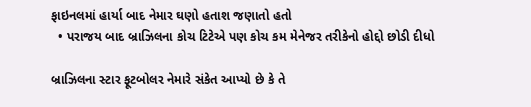ફાઇનલમાં હાર્યા બાદ નેમાર ઘણો હતાશ જણાતો હતો
  • પરાજય બાદ બ્રાઝિલના કોચ ટિટેએ પણ કોચ કમ મેનેજર તરીકેનો હોદ્દો છોડી દીધો

બ્રાઝિલના સ્ટાર ફૂટબોલર નેમારે સંકેત આપ્યો છે કે તે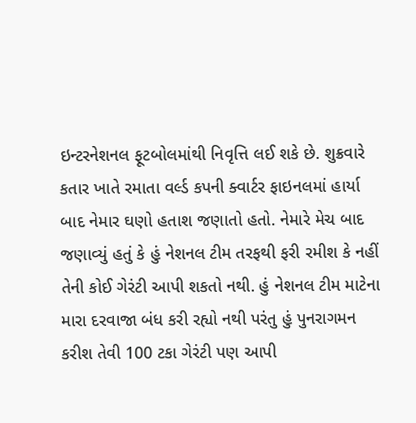ઇન્ટરનેશનલ ફૂટબોલમાંથી નિવૃત્તિ લઈ શકે છે. શુક્રવારે કતાર ખાતે રમાતા વર્લ્ડ કપની ક્વાર્ટર ફાઇનલમાં હાર્યા બાદ નેમાર ઘણો હતાશ જણાતો હતો. નેમારે મેચ બાદ જણાવ્યું હતું કે હું નેશનલ ટીમ તરફથી ફરી રમીશ કે નહીં તેની કોઈ ગેરંટી આપી શકતો નથી. હું નેશનલ ટીમ માટેના મારા દરવાજા બંધ કરી રહ્યો નથી પરંતુ હું પુનરાગમન કરીશ તેવી 100 ટકા ગેરંટી પણ આપી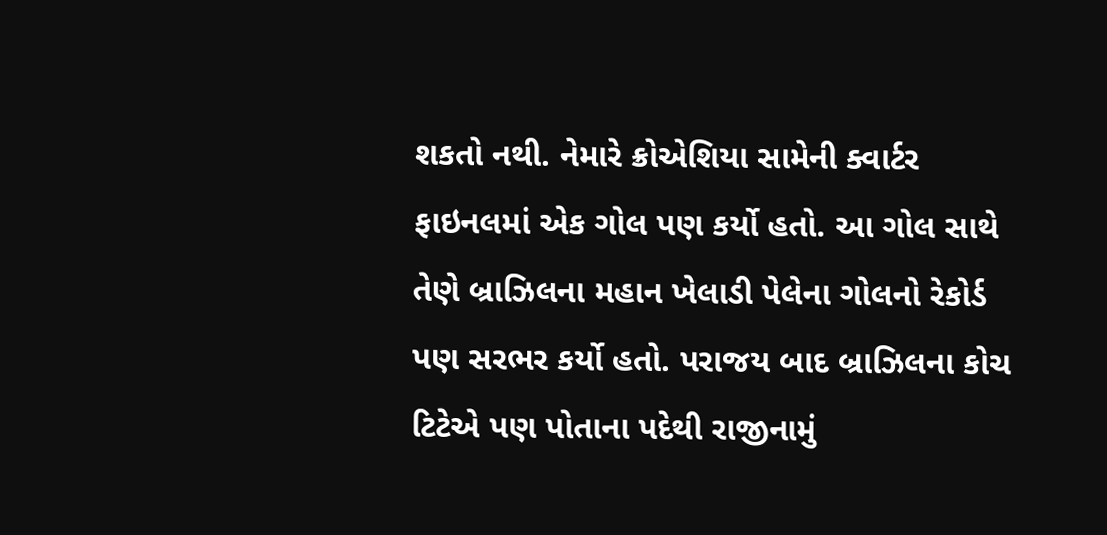શકતો નથી. નેમારે ક્રોએશિયા સામેની ક્વાર્ટર ફાઇનલમાં એક ગોલ પણ કર્યો હતો. આ ગોલ સાથે તેણે બ્રાઝિલના મહાન ખેલાડી પેલેના ગોલનો રેકોર્ડ પણ સરભર કર્યો હતો. પરાજય બાદ બ્રાઝિલના કોચ ટિટેએ પણ પોતાના પદેથી રાજીનામું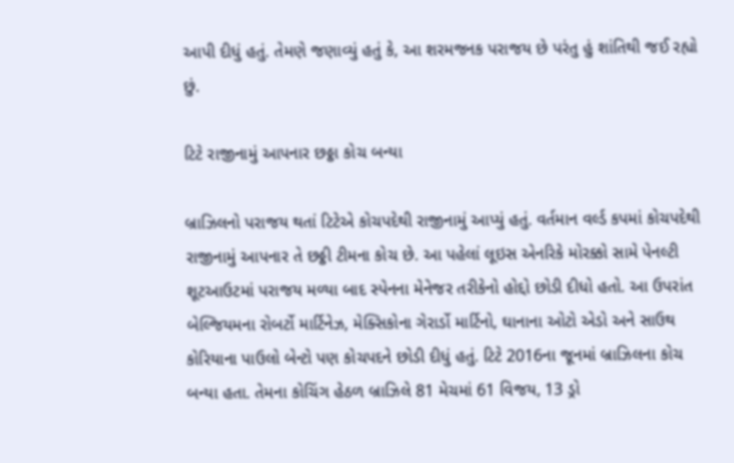આપી દીધું હતું. તેમણે જણાવ્યું હતું કે, આ શરમજનક પરાજય છે પરંતુ હું શાંતિથી જઈ રહ્યો છું.

ટિટે રાજીનામું આપનાર છઠ્ઠા કોચ બન્યા

બ્રાઝિલનો પરાજય થતાં ટિટેએ કોચપદેથી રાજીનામું આપ્યું હતું. વર્તમાન વર્લ્ડ કપમાં કોચપદેથી રાજીનામું આપનાર તે છઠ્ઠી ટીમના કોચ છે. આ પહેલાં લૂઇસ એનરિકે મોરક્કો સામે પેનલ્ટી શૂટઆઉટમાં પરાજય મળ્યા બાદ સ્પેનના મેનેજર તરીકેનો હોદ્દો છોડી દીધો હતો. આ ઉપરાંત બેલ્જિયમના રોબર્ટો માર્ટિનેઝ, મેક્સિકોના ગેરાર્ડો માર્ટિનો, ઘાનાના ઓટો એડો અને સાઉથ કોરિયાના પાઉલો બેન્ટો પણ કોચપદને છોડી દીધું હતું. ટિટે 2016ના જૂનમાં બ્રાઝિલના કોચ બન્યા હતા. તેમના કોચિંગ હેઠળ બ્રાઝિલે 81 મેચમાં 61 વિજય, 13 ડ્રો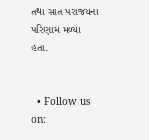તથા સાત પરાજયના પરિણામ મળ્યા હતા.


  • Follow us on: